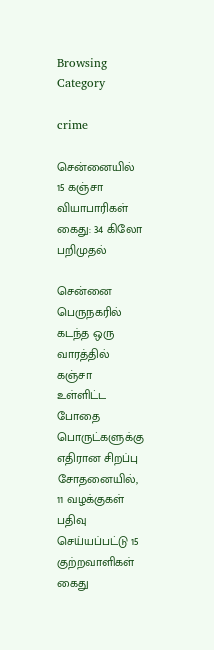Browsing Category

crime

சென்னையில் 15 கஞ்சா வியாபாரிகள் கைது: 34 கிலோ பறிமுதல்

சென்னை பெருநகரில் கடந்த ஒரு வாரத்தில் கஞ்சா உள்ளிட்ட போதை பொருட்களுக்கு எதிரான சிறப்பு சோதனையில், 11 வழக்குகள் பதிவு செய்யப்பட்டு 15 குற்றவாளிகள் கைது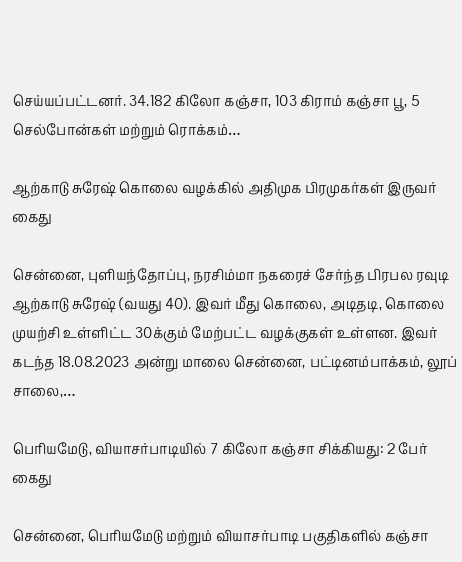செய்யப்பட்டனர். 34.182 கிலோ கஞ்சா, 103 கிராம் கஞ்சா பூ, 5 செல்போன்கள் மற்றும் ரொக்கம்…

ஆற்காடு சுரேஷ் கொலை வழக்கில் அதிமுக பிரமுகர்கள் இருவர் கைது

சென்னை, புளியந்தோப்பு, நரசிம்மா நகரைச் சேர்ந்த பிரபல ரவுடி ஆற்காடு சுரேஷ் (வயது 40). இவர் மீது கொலை, அடிதடி, கொலை முயற்சி உள்ளிட்ட 30க்கும் மேற்பட்ட வழக்குகள் உள்ளன. இவர் கடந்த 18.08.2023 அன்று மாலை சென்னை, பட்டினம்பாக்கம், லூப் சாலை,…

பெரியமேடு, வியாசர்பாடியில் 7 கிலோ கஞ்சா சிக்கியது: 2 பேர் கைது

சென்னை, பெரியமேடு மற்றும் வியாசர்பாடி பகுதிகளில் கஞ்சா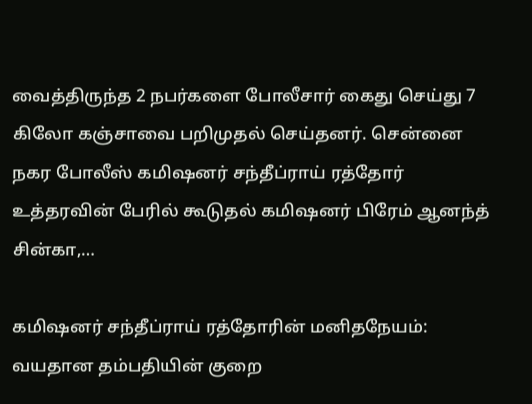வைத்திருந்த 2 நபர்களை போலீசார் கைது செய்து 7 கிலோ கஞ்சாவை பறிமுதல் செய்தனர். சென்னை நகர போலீஸ் கமிஷனர் சந்தீப்ராய் ரத்தோர் உத்தரவின் பேரில் கூடுதல் கமிஷனர் பிரேம் ஆனந்த் சின்கா,…

கமிஷனர் சந்தீப்ராய் ரத்தோரின் மனிதநேயம்: வயதான தம்பதியின் குறை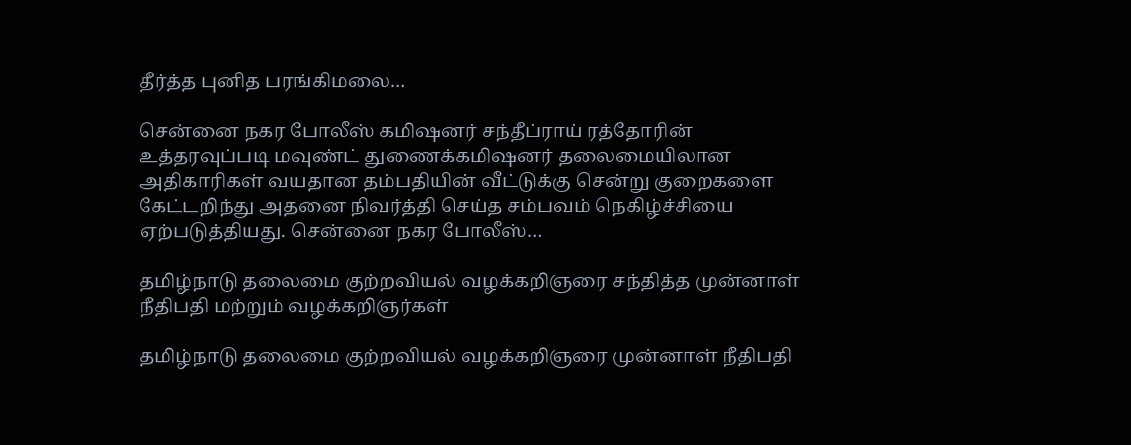தீர்த்த புனித பரங்கிமலை…

சென்னை நகர போலீஸ் கமிஷனர் சந்தீப்ராய் ரத்தோரின் உத்தரவுப்படி மவுண்ட் துணைக்கமிஷனர் தலைமையிலான அதிகாரிகள் வயதான தம்பதியின் வீட்டுக்கு சென்று குறைகளை கேட்டறிந்து அதனை நிவர்த்தி செய்த சம்பவம் நெகிழ்ச்சியை ஏற்படுத்தியது. சென்னை நகர போலீஸ்…

தமிழ்நாடு தலைமை குற்றவியல் வழக்கறிஞரை சந்தித்த முன்னாள் நீதிபதி மற்றும் வழக்கறிஞர்கள்

தமிழ்நாடு தலைமை குற்றவியல் வழக்கறிஞரை முன்னாள் நீதிபதி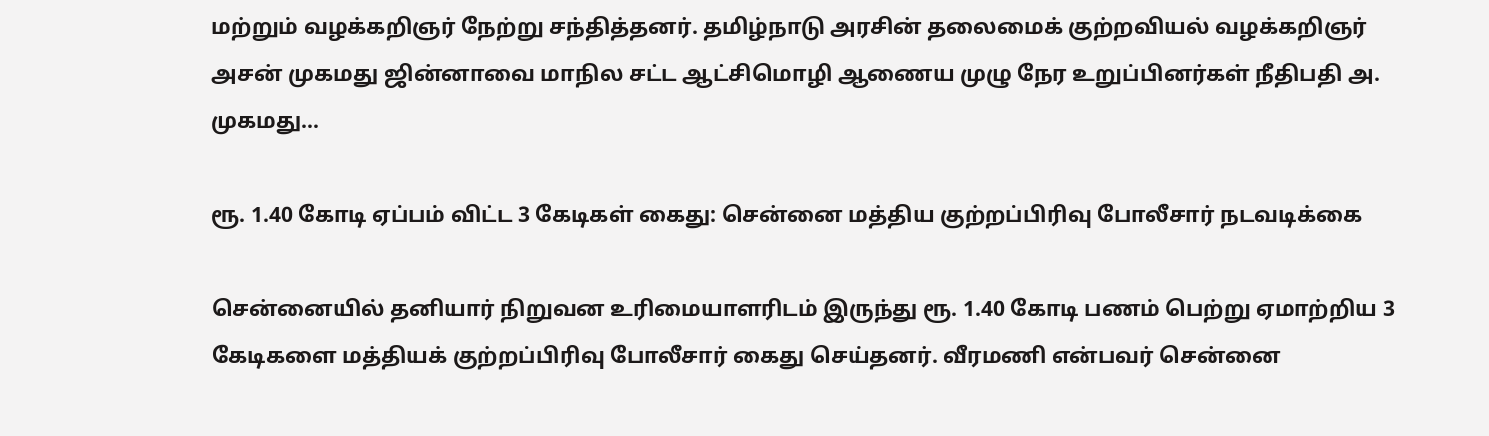மற்றும் வழக்கறிஞர் நேற்று சந்தித்தனர். தமிழ்நாடு அரசின் தலைமைக் குற்றவியல் வழக்கறிஞர் அசன் முகமது ஜின்னாவை மாநில சட்ட ஆட்சிமொழி ஆணைய முழு நேர உறுப்பினர்கள் நீதிபதி அ. முகமது…

ரூ. 1.40 கோடி ஏப்பம் விட்ட 3 கேடிகள் கைது: சென்னை மத்திய குற்றப்பிரிவு போலீசார் நடவடிக்கை

சென்னையில் தனியார் நிறுவன உரிமையாளரிடம் இருந்து ரூ. 1.40 கோடி பணம் பெற்று ஏமாற்றிய 3 கேடிகளை மத்தியக் குற்றப்பிரிவு போலீசார் கைது செய்தனர். வீரமணி என்பவர் சென்னை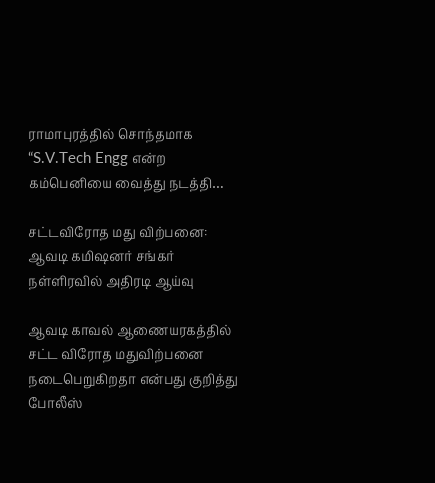ராமாபுரத்தில் சொந்தமாக “S.V.Tech Engg என்ற கம்பெனியை வைத்து நடத்தி…

சட்டவிரோத மது விற்பனை: ஆவடி கமிஷனர் சங்கர் நள்ளிரவில் அதிரடி ஆய்வு

ஆவடி காவல் ஆணையரகத்தில் சட்ட விரோத மதுவிற்பனை நடைபெறுகிறதா என்பது குறித்து போலீஸ்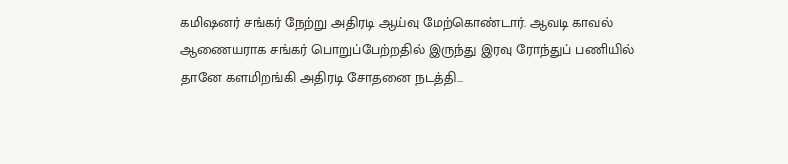கமிஷனர் சங்கர் நேற்று அதிரடி ஆய்வு மேற்கொண்டார். ஆவடி காவல் ஆணையராக சங்கர் பொறுப்பேற்றதில் இருந்து இரவு ரோந்துப் பணியில் தானே களமிறங்கி அதிரடி சோதனை நடத்தி…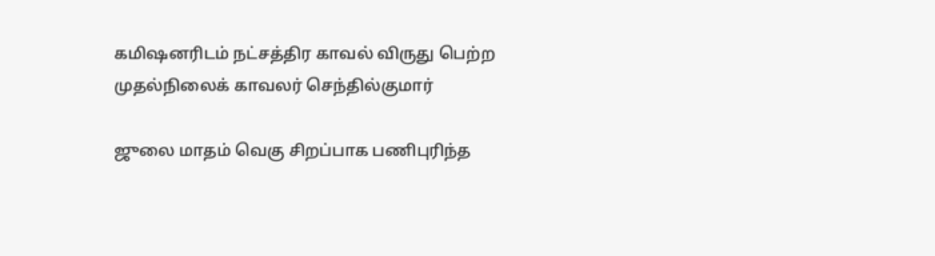கமிஷனரிடம் நட்சத்திர காவல் விருது பெற்ற முதல்நிலைக் காவலர் செந்தில்குமார்

ஜுலை மாதம் வெகு சிறப்பாக பணிபுரிந்த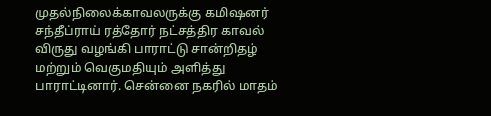முதல்நிலைக்காவலருக்கு கமிஷனர் சந்தீப்ராய் ரத்தோர் நட்சத்திர காவல் விருது வழங்கி பாராட்டு சான்றிதழ் மற்றும் வெகுமதியும் அளித்து பாராட்டினார். சென்னை நகரில் மாதம்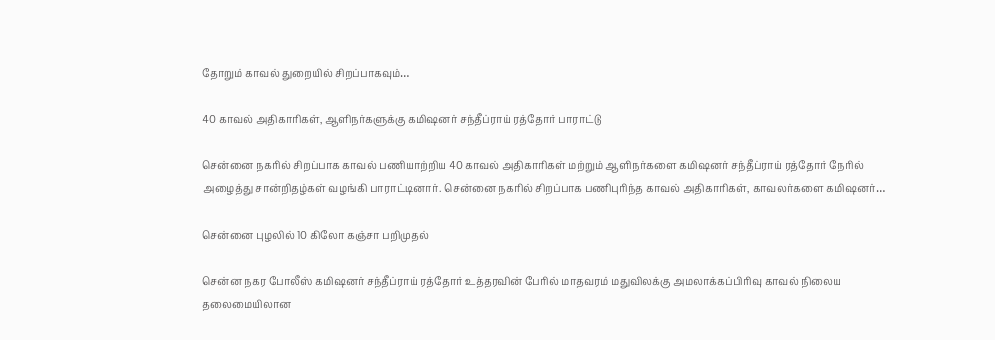தோறும் காவல் துறையில் சிறப்பாகவும்…

40 காவல் அதிகாரிகள், ஆளிநர்களுக்கு கமிஷனர் சந்தீப்ராய் ரத்தோர் பாராட்டு

சென்னை நகரில் சிறப்பாக காவல் பணியாற்றிய 40 காவல் அதிகாரிகள் மற்றும் ஆளிநர்களை கமிஷனர் சந்தீப்ராய் ரத்தோர் நேரில் அழைத்து சான்றிதழ்கள் வழங்கி பாராட்டினார். சென்னை நகரில் சிறப்பாக பணிபுரிந்த காவல் அதிகாரிகள், காவலர்களை கமிஷனர்…

சென்னை புழலில் 10 கிலோ கஞ்சா பறிமுதல்

சென்ன நகர போலீஸ் கமிஷனர் சந்தீப்ராய் ரத்தோர் உத்தரவின் பேரில் மாதவரம் மதுவிலக்கு அமலாக்கப்பிரிவு காவல் நிலைய தலைமையிலான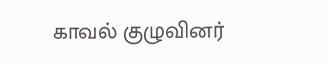காவல் குழுவினர்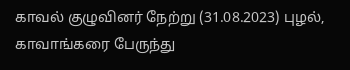காவல் குழுவினர் நேற்று (31.08.2023) புழல், காவாங்கரை பேருந்து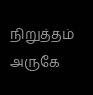நிறுத்தம் அருகே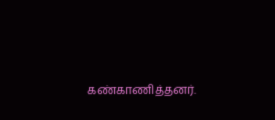கண்காணித்தனர்.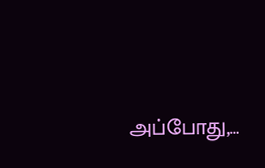அப்போது,…